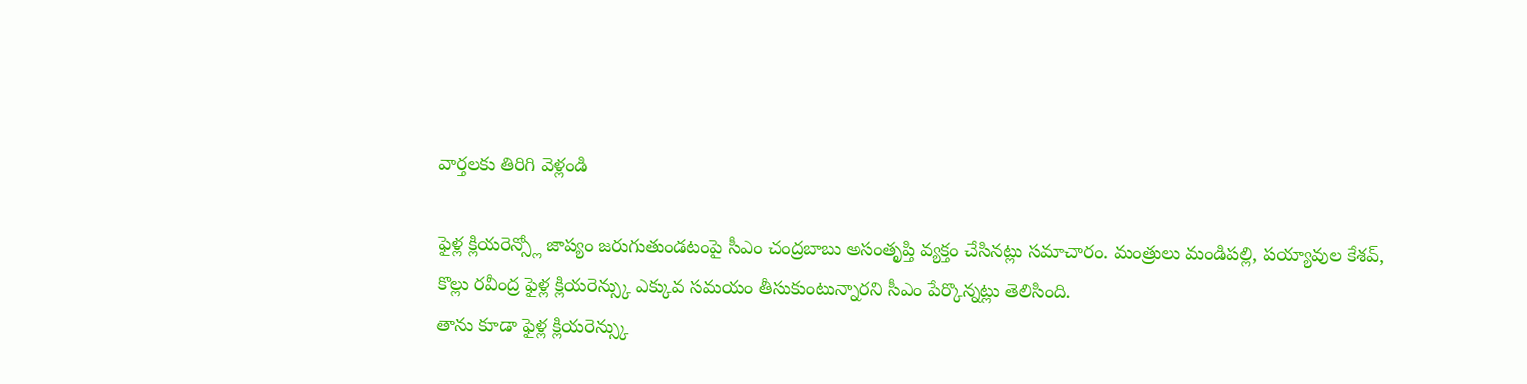వార్తలకు తిరిగి వెళ్లండి

ఫైళ్ల క్లియరెన్స్లో జాప్యం జరుగుతుండటంపై సీఎం చంద్రబాబు అసంతృప్తి వ్యక్తం చేసినట్లు సమాచారం. మంత్రులు మండిపల్లి, పయ్యావుల కేశవ్, కొల్లు రవీంద్ర ఫైళ్ల క్లియరెన్స్కు ఎక్కువ సమయం తీసుకుంటున్నారని సీఎం పేర్కొన్నట్లు తెలిసింది.
తాను కూడా ఫైళ్ల క్లియరెన్స్కు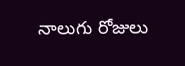నాలుగు రోజులు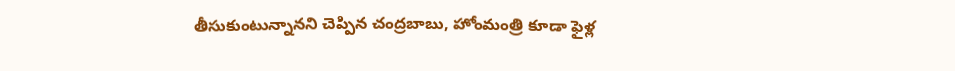తీసుకుంటున్నానని చెప్పిన చంద్రబాబు, హోంమంత్రి కూడా ఫైళ్ల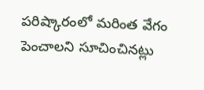పరిష్కారంలో మరింత వేగం పెంచాలని సూచించినట్లు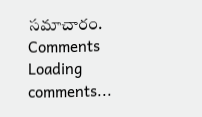సమాచారం.
Comments
Loading comments...